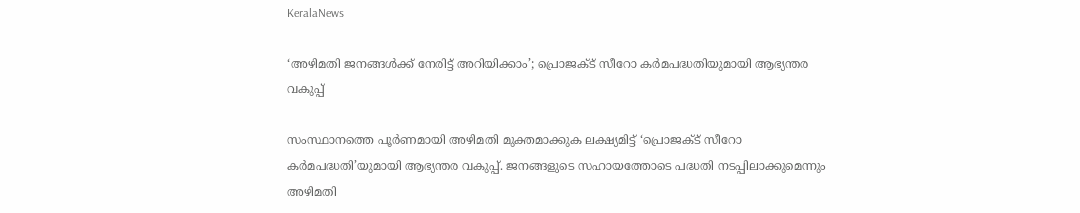KeralaNews

‘അഴിമതി ജനങ്ങള്‍ക്ക് നേരിട്ട് അറിയിക്കാം’; പ്രൊജക്ട് സീറോ കര്‍മപദ്ധതിയുമായി ആഭ്യന്തര വകുപ്പ്

സംസ്ഥാനത്തെ പൂര്‍ണമായി അഴിമതി മുക്തമാക്കുക ലക്ഷ്യമിട്ട് ‘പ്രൊജക്ട് സീറോ കര്‍മപദ്ധതി’യുമായി ആഭ്യന്തര വകുപ്പ്. ജനങ്ങളുടെ സഹായത്തോടെ പദ്ധതി നടപ്പിലാക്കുമെന്നും അഴിമതി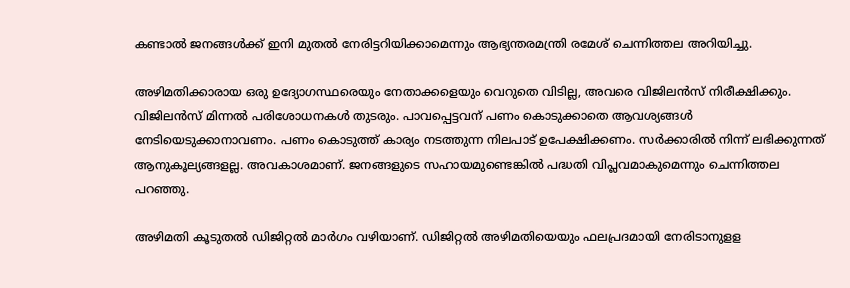കണ്ടാല്‍ ജനങ്ങള്‍ക്ക് ഇനി മുതല്‍ നേരിട്ടറിയിക്കാമെന്നും ആഭ്യന്തരമന്ത്രി രമേശ് ചെന്നിത്തല അറിയിച്ചു.

അഴിമതിക്കാരായ ഒരു ഉദ്യോഗസ്ഥരെയും നേതാക്കളെയും വെറുതെ വിടില്ല, അവരെ വിജിലന്‍സ് നിരീക്ഷിക്കും. വിജിലന്‍സ് മിന്നല്‍ പരിശോധനകള്‍ തുടരും. പാവപ്പെട്ടവന് പണം കൊടുക്കാതെ ആവശ്യങ്ങള്‍ നേടിയെടുക്കാനാവണം. പണം കൊടുത്ത് കാര്യം നടത്തുന്ന നിലപാട് ഉപേക്ഷിക്കണം. സര്‍ക്കാരില്‍ നിന്ന് ലഭിക്കുന്നത് ആനുകൂല്യങ്ങളല്ല. അവകാശമാണ്. ജനങ്ങളുടെ സഹായമുണ്ടെങ്കില്‍ പദ്ധതി വിപ്ലവമാകുമെന്നും ചെന്നിത്തല പറഞ്ഞു.

അഴിമതി കൂടുതല്‍ ഡിജിറ്റല്‍ മാര്‍ഗം വഴിയാണ്. ഡിജിറ്റല്‍ അഴിമതിയെയും ഫലപ്രദമായി നേരിടാനുളള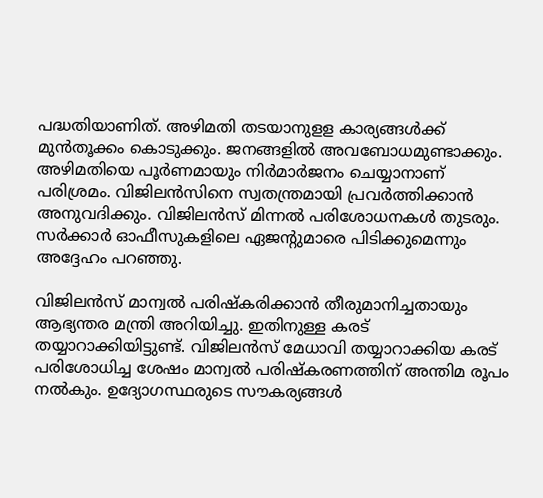പദ്ധതിയാണിത്. അഴിമതി തടയാനുളള കാര്യങ്ങള്‍ക്ക് മുന്‍തൂക്കം കൊടുക്കും. ജനങ്ങളില്‍ അവബോധമുണ്ടാക്കും. അഴിമതിയെ പൂര്‍ണമായും നിര്‍മാര്‍ജനം ചെയ്യാനാണ് പരിശ്രമം. വിജിലന്‍സിനെ സ്വതന്ത്രമായി പ്രവര്‍ത്തിക്കാന്‍ അനുവദിക്കും. വിജിലന്‍സ് മിന്നല്‍ പരിശോധനകള്‍ തുടരും. സര്‍ക്കാര്‍ ഓഫീസുകളിലെ ഏജന്റുമാരെ പിടിക്കുമെന്നും അദ്ദേഹം പറഞ്ഞു.

വിജിലന്‍സ് മാന്വല്‍ പരിഷ്‌കരിക്കാന്‍ തീരുമാനിച്ചതായും ആഭ്യന്തര മന്ത്രി അറിയിച്ചു. ഇതിനുള്ള കരട് തയ്യാറാക്കിയിട്ടുണ്ട്. വിജിലന്‍സ് മേധാവി തയ്യാറാക്കിയ കരട് പരിശോധിച്ച ശേഷം മാന്വല്‍ പരിഷ്‌കരണത്തിന് അന്തിമ രൂപം നല്‍കും. ഉദ്യോഗസ്ഥരുടെ സൗകര്യങ്ങള്‍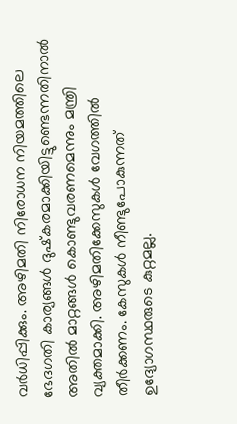വര്‍ധിപ്പിക്കും. അഴിമതി നിരോധന നിയമത്തിലെ ഭേദഗതി കാര്യങ്ങള്‍ ദുഷ്‌കരമാക്കിയിട്ടുണ്ടെന്നതിനാല്‍ അതില്‍ മാറ്റങ്ങള്‍ കൊണ്ടുവരണമെന്നും മന്ത്രി വ്യക്തമാക്കി. അഴിമതിക്കേസുകള്‍ വേഗത്തില്‍ തീര്‍ക്കണം. കേസുകള്‍ നീണ്ടുപോകുന്നത് ഉദ്യോഗസ്ഥരുടെ കുറ്റമല്ല.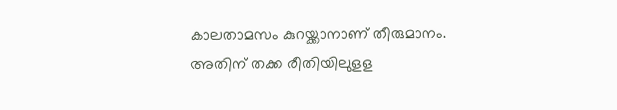കാലതാമസം കുറയ്ക്കാനാണ് തീരുമാനം. അതിന് തക്ക രീതിയിലുളള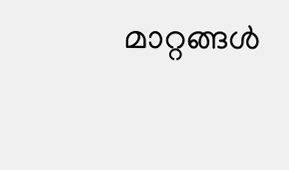മാറ്റങ്ങള്‍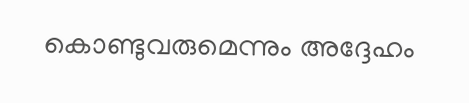കൊണ്ടുവരുമെന്നും അദ്ദേഹം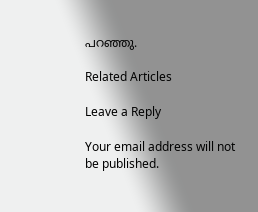പറഞ്ഞു.

Related Articles

Leave a Reply

Your email address will not be published.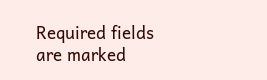Required fields are marked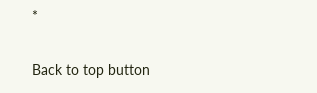*

Back to top button